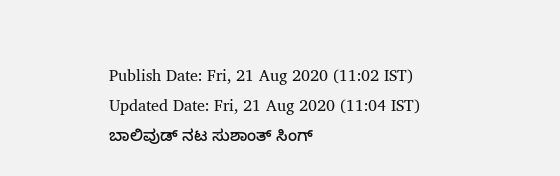Publish Date: Fri, 21 Aug 2020 (11:02 IST)
Updated Date: Fri, 21 Aug 2020 (11:04 IST)
ಬಾಲಿವುಡ್ ನಟ ಸುಶಾಂತ್ ಸಿಂಗ್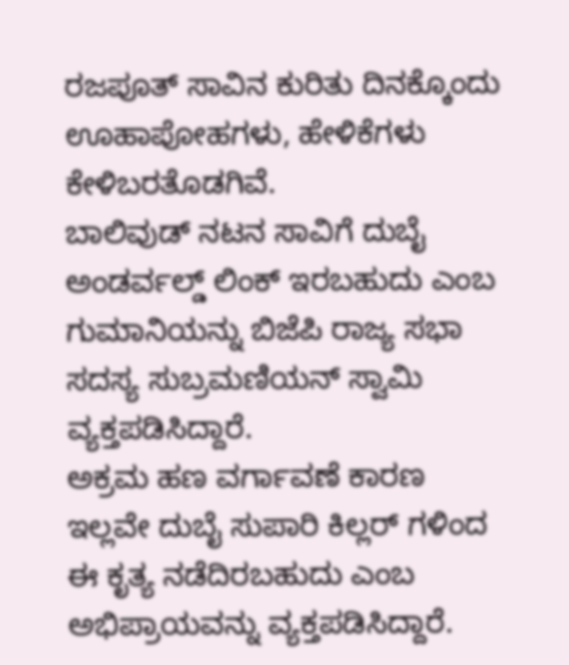ರಜಪೂತ್ ಸಾವಿನ ಕುರಿತು ದಿನಕ್ಕೊಂದು ಊಹಾಪೋಹಗಳು, ಹೇಳಿಕೆಗಳು ಕೇಳಿಬರತೊಡಗಿವೆ.
ಬಾಲಿವುಡ್ ನಟನ ಸಾವಿಗೆ ದುಬೈ ಅಂಡರ್ವಲ್ಡ್ ಲಿಂಕ್ ಇರಬಹುದು ಎಂಬ ಗುಮಾನಿಯನ್ನು ಬಿಜೆಪಿ ರಾಜ್ಯ ಸಭಾ ಸದಸ್ಯ ಸುಬ್ರಮಣಿಯನ್ ಸ್ವಾಮಿ ವ್ಯಕ್ತಪಡಿಸಿದ್ದಾರೆ.
ಅಕ್ರಮ ಹಣ ವರ್ಗಾವಣೆ ಕಾರಣ ಇಲ್ಲವೇ ದುಬೈ ಸುಪಾರಿ ಕಿಲ್ಲರ್ ಗಳಿಂದ ಈ ಕೃತ್ಯ ನಡೆದಿರಬಹುದು ಎಂಬ ಅಭಿಪ್ರಾಯವನ್ನು ವ್ಯಕ್ತಪಡಿಸಿದ್ದಾರೆ.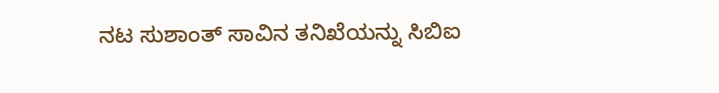ನಟ ಸುಶಾಂತ್ ಸಾವಿನ ತನಿಖೆಯನ್ನು ಸಿಬಿಐ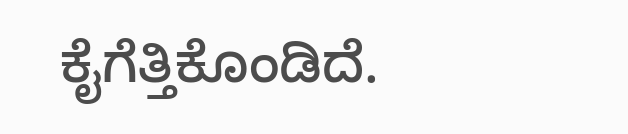ಕೈಗೆತ್ತಿಕೊಂಡಿದೆ.